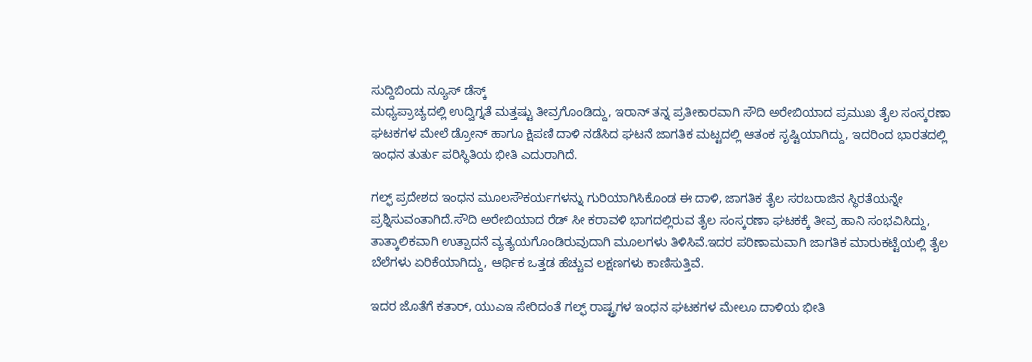ಸುದ್ದಿಬಿಂದು ನ್ಯೂಸ್ ಡೆಸ್ಕ್
ಮಧ್ಯಪ್ರಾಚ್ಯದಲ್ಲಿ ಉದ್ವಿಗ್ನತೆ ಮತ್ತಷ್ಟು ತೀವ್ರಗೊಂಡಿದ್ದು, ಇರಾನ್ ತನ್ನ ಪ್ರತೀಕಾರವಾಗಿ ಸೌದಿ ಅರೇಬಿಯಾದ ಪ್ರಮುಖ ತೈಲ ಸಂಸ್ಕರಣಾ ಘಟಕಗಳ ಮೇಲೆ ಡ್ರೋನ್ ಹಾಗೂ ಕ್ಷಿಪಣಿ ದಾಳಿ ನಡೆಸಿದ ಘಟನೆ ಜಾಗತಿಕ ಮಟ್ಟದಲ್ಲಿ ಆತಂಕ ಸೃಷ್ಟಿಯಾಗಿದ್ದು, ಇದರಿಂದ ಭಾರತದಲ್ಲಿ ಇಂಧನ ತುರ್ತು ಪರಿಸ್ಥಿತಿಯ ಭೀತಿ ಎದುರಾಗಿದೆ.

ಗಲ್ಫ್ ಪ್ರದೇಶದ ಇಂಧನ ಮೂಲಸೌಕರ್ಯಗಳನ್ನು ಗುರಿಯಾಗಿಸಿಕೊಂಡ ಈ ದಾಳಿ, ಜಾಗತಿಕ ತೈಲ ಸರಬರಾಜಿನ ಸ್ಥಿರತೆಯನ್ನೇ ಪ್ರಶ್ನಿಸುವಂತಾಗಿದೆ.ಸೌದಿ ಅರೇಬಿಯಾದ ರೆಡ್ ಸೀ ಕರಾವಳಿ ಭಾಗದಲ್ಲಿರುವ ತೈಲ ಸಂಸ್ಕರಣಾ ಘಟಕಕ್ಕೆ ತೀವ್ರ ಹಾನಿ ಸಂಭವಿಸಿದ್ದು, ತಾತ್ಕಾಲಿಕವಾಗಿ ಉತ್ಪಾದನೆ ವ್ಯತ್ಯಯಗೊಂಡಿರುವುದಾಗಿ ಮೂಲಗಳು ತಿಳಿಸಿವೆ.ಇದರ ಪರಿಣಾಮವಾಗಿ ಜಾಗತಿಕ ಮಾರುಕಟ್ಟೆಯಲ್ಲಿ ತೈಲ ಬೆಲೆಗಳು ಏರಿಕೆಯಾಗಿದ್ದು, ಆರ್ಥಿಕ ಒತ್ತಡ ಹೆಚ್ಚುವ ಲಕ್ಷಣಗಳು ಕಾಣಿಸುತ್ತಿವೆ.

ಇದರ ಜೊತೆಗೆ ಕತಾರ್, ಯುಎಇ ಸೇರಿದಂತೆ ಗಲ್ಫ್ ರಾಷ್ಟ್ರಗಳ ಇಂಧನ ಘಟಕಗಳ ಮೇಲೂ ದಾಳಿಯ ಭೀತಿ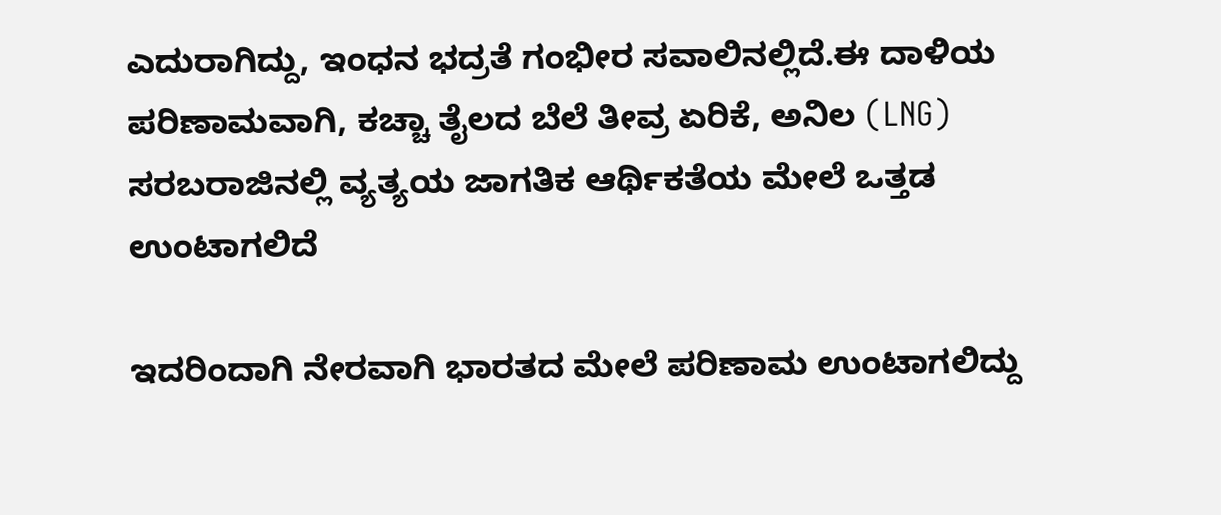ಎದುರಾಗಿದ್ದು, ಇಂಧನ ಭದ್ರತೆ ಗಂಭೀರ ಸವಾಲಿನಲ್ಲಿದೆ.ಈ ದಾಳಿಯ ಪರಿಣಾಮವಾಗಿ, ಕಚ್ಚಾ ತೈಲದ ಬೆಲೆ ತೀವ್ರ ಏರಿಕೆ, ಅನಿಲ (LNG) ಸರಬರಾಜಿನಲ್ಲಿ ವ್ಯತ್ಯಯ ಜಾಗತಿಕ ಆರ್ಥಿಕತೆಯ ಮೇಲೆ ಒತ್ತಡ ಉಂಟಾಗಲಿದೆ

ಇದರಿಂದಾಗಿ ನೇರವಾಗಿ ಭಾರತದ ಮೇಲೆ ಪರಿಣಾಮ ಉಂಟಾಗಲಿದ್ದು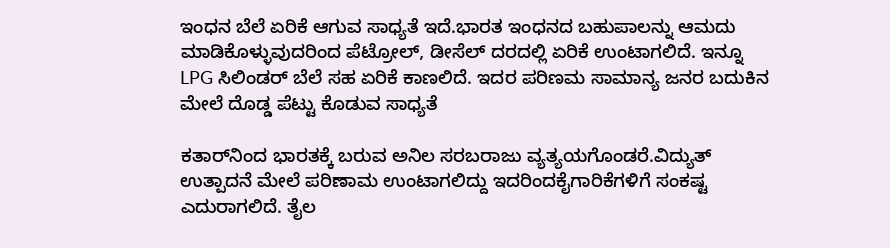ಇಂಧನ ಬೆಲೆ ಏರಿಕೆ ಆಗುವ ಸಾಧ್ಯತೆ ಇದೆ.ಭಾರತ ಇಂಧನದ ಬಹುಪಾಲನ್ನು ಆಮದು ಮಾಡಿಕೊಳ್ಳುವುದರಿಂದ ಪೆಟ್ರೋಲ್, ಡೀಸೆಲ್ ದರದಲ್ಲಿ ಏರಿಕೆ ಉಂಟಾಗಲಿದೆ. ಇನ್ನೂ  LPG ಸಿಲಿಂಡರ್ ಬೆಲೆ ಸಹ ಏರಿಕೆ ಕಾಣಲಿದೆ. ಇದರ ಪರಿಣಮ ಸಾಮಾನ್ಯ ಜನರ ಬದುಕಿನ ಮೇಲೆ‌ ದೊಡ್ಡ ಪೆಟ್ಟು ಕೊಡುವ ಸಾಧ್ಯತೆ

ಕತಾರ್‌ನಿಂದ ಭಾರತಕ್ಕೆ ಬರುವ ಅನಿಲ ಸರಬರಾಜು ವ್ಯತ್ಯಯಗೊಂಡರೆ.ವಿದ್ಯುತ್ ಉತ್ಪಾದನೆ ಮೇಲೆ ಪರಿಣಾಮ ಉಂಟಾಗಲಿದ್ದು ಇದರಿಂದ‌‌ಕೈಗಾರಿಕೆಗಳಿಗೆ ಸಂಕಷ್ಟ ಎದುರಾಗಲಿದೆ. ತೈಲ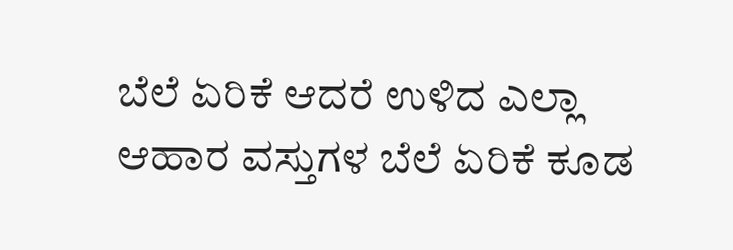ಬೆಲೆ ಏರಿಕೆ ಆದರೆ ಉಳಿದ ಎಲ್ಲಾ ಆಹಾರ ವಸ್ತುಗಳ ಬೆಲೆ ಏರಿಕೆ ಕೂಡ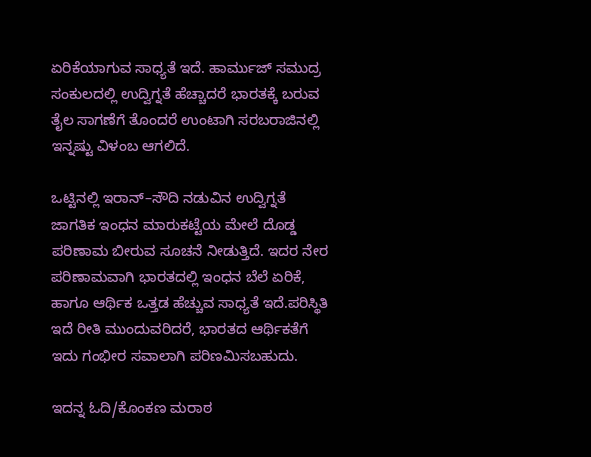ಏರಿಕೆಯಾಗುವ ಸಾಧ್ಯತೆ ಇದೆ. ಹಾರ್ಮುಜ್ ಸಮುದ್ರ ಸಂಕುಲದಲ್ಲಿ ಉದ್ವಿಗ್ನತೆ ಹೆಚ್ಚಾದರೆ ಭಾರತಕ್ಕೆ ಬರುವ ತೈಲ ಸಾಗಣೆಗೆ ತೊಂದರೆ ಉಂಟಾಗಿ‌ ಸರಬರಾಜಿನಲ್ಲಿ ಇನ್ನಷ್ಟು ವಿಳಂಬ ಆಗಲಿದೆ.

ಒಟ್ಟಿನಲ್ಲಿ ಇರಾನ್–ಸೌದಿ ನಡುವಿನ ಉದ್ವಿಗ್ನತೆ ಜಾಗತಿಕ ಇಂಧನ ಮಾರುಕಟ್ಟೆಯ ಮೇಲೆ ದೊಡ್ಡ ಪರಿಣಾಮ ಬೀರುವ ಸೂಚನೆ ನೀಡುತ್ತಿದೆ. ಇದರ ನೇರ ಪರಿಣಾಮವಾಗಿ ಭಾರತದಲ್ಲಿ ಇಂಧನ ಬೆಲೆ ಏರಿಕೆ,  ಹಾಗೂ ಆರ್ಥಿಕ ಒತ್ತಡ ಹೆಚ್ಚುವ ಸಾಧ್ಯತೆ ಇದೆ.ಪರಿಸ್ಥಿತಿ ಇದೆ ರೀತಿ ಮುಂದುವರಿದರೆ, ಭಾರತದ ಆರ್ಥಿಕತೆಗೆ ಇದು ಗಂಭೀರ ಸವಾಲಾಗಿ ಪರಿಣಮಿಸಬಹುದು.

ಇದನ್ನ ಓದಿ/ಕೊಂಕಣ ಮರಾಠ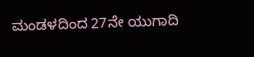ಮಂಡಳದಿಂದ 27ನೇ ಯುಗಾದಿ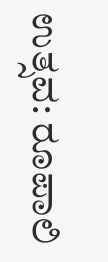ಉತ್ಸವ: ರೂಪಾಲಿ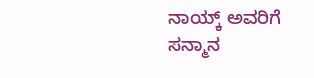ನಾಯ್ಕ್ ಅವರಿಗೆ ಸನ್ಮಾನ